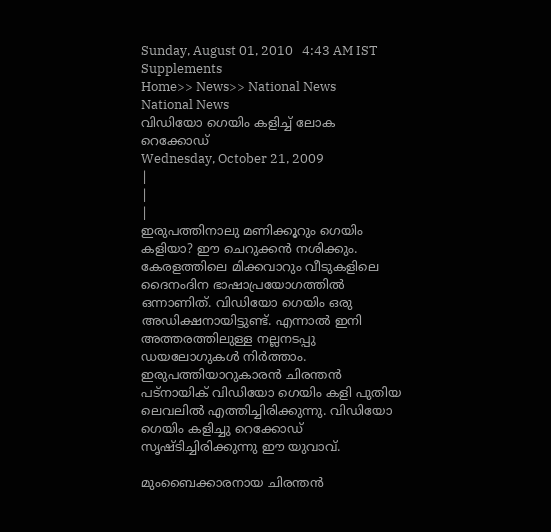Sunday, August 01, 2010   4:43 AM IST
Supplements
Home>> News>> National News
National News
വിഡിയോ ഗെയിം കളിച്ച് ലോക റെക്കോഡ്
Wednesday, October 21, 2009
|
|
|
ഇരുപത്തിനാലു മണിക്കൂറും ഗെയിം കളിയാ? ഈ ചെറുക്കന്‍ നശിക്കും. കേരളത്തിലെ മിക്കവാറും വീടുകളിലെ ദൈനംദിന ഭാഷാപ്രയോഗത്തില്‍ ഒന്നാണിത്. വിഡിയോ ഗെയിം ഒരു അഡിക്ഷനായിട്ടുണ്ട്. എന്നാല്‍ ഇനി അത്തരത്തിലുള്ള നല്ലനടപ്പു ഡയലോഗുകള്‍ നിര്‍ത്താം. ഇരുപത്തിയാറുകാരന്‍ ചിരന്തന്‍ പട്നായിക് വിഡിയോ ഗെയിം കളി പുതിയ ലെവലില്‍ എത്തിച്ചിരിക്കുന്നു. വിഡിയോ ഗെയിം കളിച്ചു റെക്കോഡ് സൃഷ്ടിച്ചിരിക്കുന്നു ഈ യുവാവ്.

മുംബൈക്കാരനായ ചിരന്തന്‍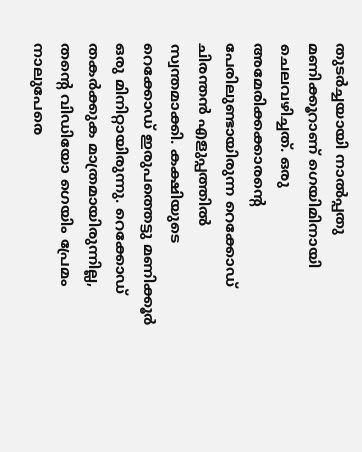തുടര്‍ച്ചയായി നാല്‍പ്പതു മണിക്കൂറാണ് ഗെയിമിനായി ചെലവഴിച്ചത്. ഒരു അമേരിക്കക്കാരന്‍റെ പേരിലുണ്ടായിരുന്ന റെക്കോഡ് ചിരന്തന്‍ എളുപ്പത്തില്‍ സ്വന്തമാക്കി. കക്ഷിയുടെ റെക്കോഡ് ഇരുപത്തെട്ടു മണിക്കൂര്‍ ഒരു മിനിറ്റായിരുന്നു. റെക്കോഡ് തകര്‍ക്കുക മാത്രമായിരുന്നില്ല, തന്‍റെ വിഡിയോ ഗെയിം പ്രേമം നാലുപേരെ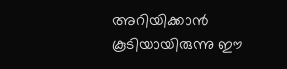അറിയിക്കാന്‍ കൂടിയായിരുന്നു ഈ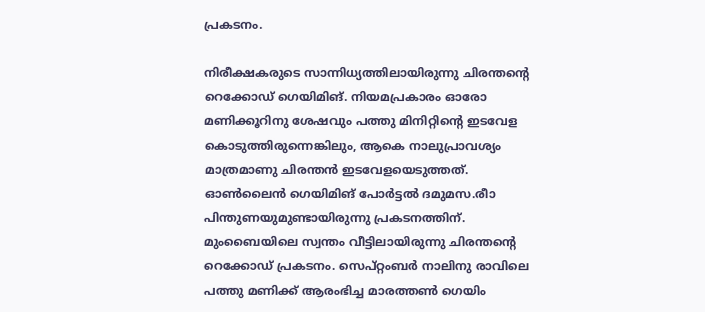പ്രകടനം.

നിരീക്ഷകരുടെ സാന്നിധ്യത്തിലായിരുന്നു ചിരന്തന്‍റെ റെക്കോഡ് ഗെയിമിങ്. നിയമപ്രകാരം ഓരോ മണിക്കൂറിനു ശേഷവും പത്തു മിനിറ്റിന്‍റെ ഇടവേള കൊടുത്തിരുന്നെങ്കിലും, ആകെ നാലുപ്രാവശ്യം മാത്രമാണു ചിരന്തന്‍ ഇടവേളയെടുത്തത്. ഓണ്‍ലൈന്‍ ഗെയിമിങ് പോര്‍ട്ടല്‍ ദമുമസ.രീാ പിന്തുണയുമുണ്ടായിരുന്നു പ്രകടനത്തിന്. മുംബൈയിലെ സ്വന്തം വീട്ടിലായിരുന്നു ചിരന്തന്‍റെ റെക്കോഡ് പ്രകടനം. സെപ്റ്റംബര്‍ നാലിനു രാവിലെ പത്തു മണിക്ക് ആരംഭിച്ച മാരത്തണ്‍ ഗെയിം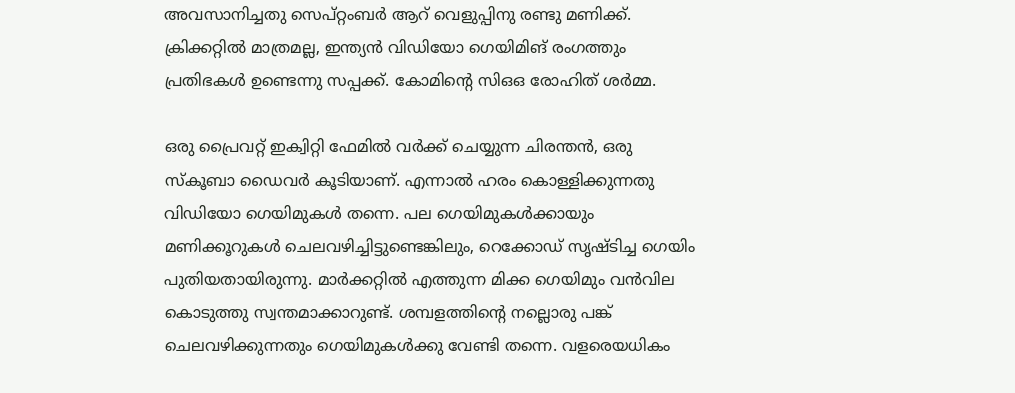അവസാനിച്ചതു സെപ്റ്റംബര്‍ ആറ് വെളുപ്പിനു രണ്ടു മണിക്ക്. ക്രിക്കറ്റില്‍ മാത്രമല്ല, ഇന്ത്യന്‍ വിഡിയോ ഗെയിമിങ് രംഗത്തും പ്രതിഭകള്‍ ഉണ്ടെന്നു സപ്പക്ക്. കോമിന്‍റെ സിഒഒ രോഹിത് ശര്‍മ്മ.

ഒരു പ്രൈവറ്റ് ഇക്വിറ്റി ഫേമില്‍ വര്‍ക്ക് ചെയ്യുന്ന ചിരന്തന്‍, ഒരു സ്കൂബാ ഡൈവര്‍ കൂടിയാണ്. എന്നാല്‍ ഹരം കൊള്ളിക്കുന്നതു വിഡിയോ ഗെയിമുകള്‍ തന്നെ. പല ഗെയിമുകള്‍ക്കായും മണിക്കൂറുകള്‍ ചെലവഴിച്ചിട്ടുണ്ടെങ്കിലും, റെക്കോഡ് സൃഷ്ടിച്ച ഗെയിം പുതിയതായിരുന്നു. മാര്‍ക്കറ്റില്‍ എത്തുന്ന മിക്ക ഗെയിമും വന്‍വില കൊടുത്തു സ്വന്തമാക്കാറുണ്ട്. ശമ്പളത്തിന്‍റെ നല്ലൊരു പങ്ക് ചെലവഴിക്കുന്നതും ഗെയിമുകള്‍ക്കു വേണ്ടി തന്നെ. വളരെയധികം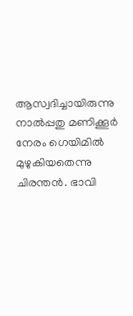ആസ്വദിച്ചായിരുന്നു നാല്‍പ്പതു മണിക്കൂര്‍ നേരം ഗെയിമില്‍ മുഴുകിയതെന്നു ചിരന്തന്‍. ഭാവി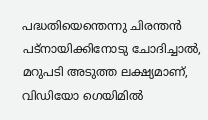പദ്ധതിയെന്തെന്നു ചിരന്തന്‍ പട്നായിക്കിനോടു ചോദിച്ചാല്‍, മറുപടി അടുത്ത ലക്ഷ്യമാണ്, വിഡിയോ ഗെയിമില്‍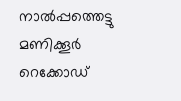നാല്‍പ്പത്തെട്ടു മണിക്കൂര്‍ റെക്കോഡ്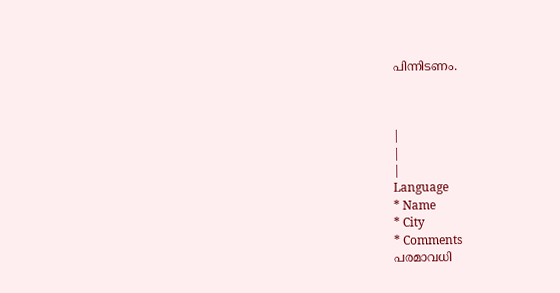പിന്നിടണം.



|
|
|
Language
* Name
* City
* Comments
പരമാവധി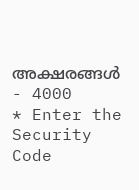അക്ഷരങ്ങള്‍ - 4000
* Enter the Security Code